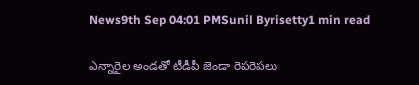News9th Sep 04:01 PMSunil Byrisetty1 min read

ఎన్నారైల అండతో టీడీపీ జెండా రెపరెపలు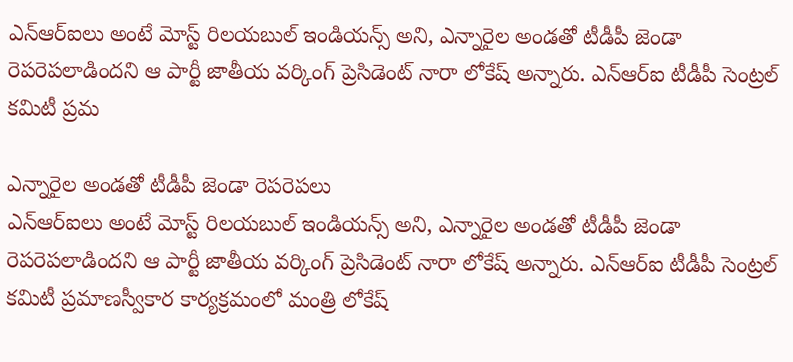ఎన్ఆర్ఐలు అంటే మోస్ట్ రిలయబుల్ ఇండియన్స్ అని, ఎన్నారైల అండతో టీడీపీ జెండా రెపరెపలాడిందని ఆ పార్టీ జాతీయ వర్కింగ్ ప్రెసిడెంట్ నారా లోకేష్ అన్నారు. ఎన్ఆర్ఐ టీడీపీ సెంట్రల్ కమిటీ ప్రమ

ఎన్నారైల అండతో టీడీపీ జెండా రెపరెపలు
ఎన్ఆర్ఐలు అంటే మోస్ట్ రిలయబుల్ ఇండియన్స్ అని, ఎన్నారైల అండతో టీడీపీ జెండా రెపరెపలాడిందని ఆ పార్టీ జాతీయ వర్కింగ్ ప్రెసిడెంట్ నారా లోకేష్ అన్నారు. ఎన్ఆర్ఐ టీడీపీ సెంట్రల్ కమిటీ ప్రమాణస్వీకార కార్యక్రమంలో మంత్రి లోకేష్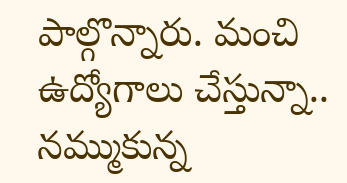పాల్గొన్నారు. మంచి ఉద్యోగాలు చేస్తున్నా.. నమ్ముకున్న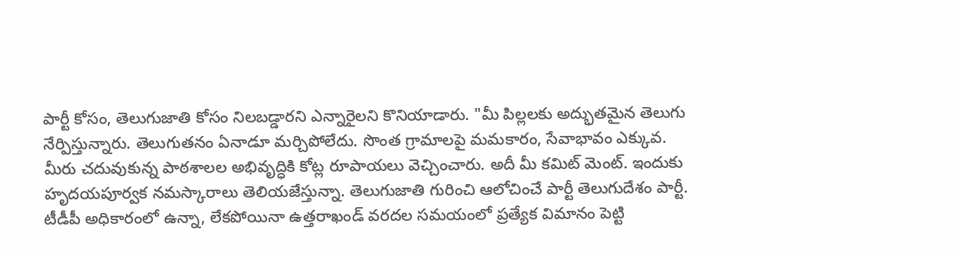పార్టీ కోసం, తెలుగుజాతి కోసం నిలబడ్డారని ఎన్నారైలని కొనియాడారు. "మీ పిల్లలకు అద్భుతమైన తెలుగు నేర్పిస్తున్నారు. తెలుగుతనం ఏనాడూ మర్చిపోలేదు. సొంత గ్రామాలపై మమకారం, సేవాభావం ఎక్కువ. మీరు చదువుకున్న పాఠశాలల అభివృద్ధికి కోట్ల రూపాయలు వెచ్చించారు. అదీ మీ కమిట్ మెంట్. ఇందుకు హృదయపూర్వక నమస్కారాలు తెలియజేస్తున్నా. తెలుగుజాతి గురించి ఆలోచించే పార్టీ తెలుగుదేశం పార్టీ. టీడీపీ అధికారంలో ఉన్నా, లేకపోయినా ఉత్తరాఖండ్ వరదల సమయంలో ప్రత్యేక విమానం పెట్టి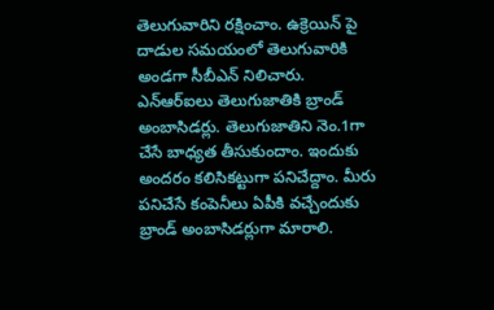తెలుగువారిని రక్షించాం. ఉక్రెయిన్ పై దాడుల సమయంలో తెలుగువారికి అండగా సీబీఎన్ నిలిచారు. ఎన్ఆర్ఐలు తెలుగుజాతికి బ్రాండ్ అంబాసిడర్లు. తెలుగుజాతిని నెం.1గా చేసే బాధ్యత తీసుకుందాం. ఇందుకు అందరం కలిసికట్టుగా పనిచేద్దాం. మీరు పనిచేసే కంపెనీలు ఏపీకి వచ్చేందుకు బ్రాండ్ అంబాసిడర్లుగా మారాలి.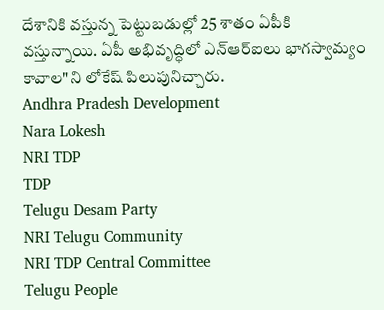దేశానికి వస్తున్న పెట్టుబడుల్లో 25 శాతం ఏపీకి వస్తున్నాయి. ఏపీ అభివృద్ధిలో ఎన్ఆర్ఐలు భాగస్వామ్యం కావాల"ని లోకేష్ పిలుపునిచ్చారు.
Andhra Pradesh Development
Nara Lokesh
NRI TDP
TDP
Telugu Desam Party
NRI Telugu Community
NRI TDP Central Committee
Telugu People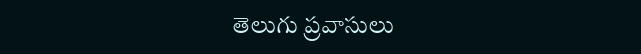తెలుగు ప్రవాసులు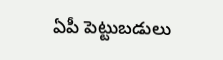ఏపీ పెట్టుబడులు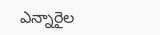ఎన్నారైల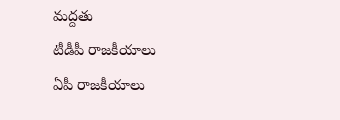మద్దతు
టీడీపీ రాజకీయాలు
ఏపీ రాజకీయాలు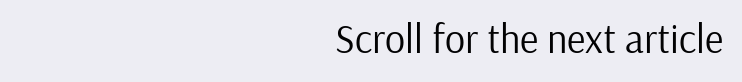Scroll for the next article